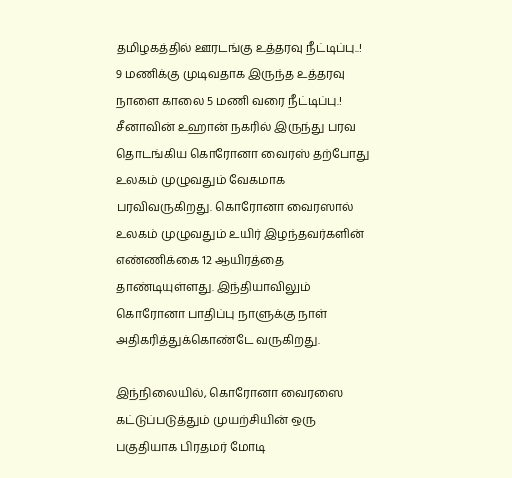தமிழகத்தில் ஊரடங்கு உத்தரவு நீட்டிப்பு..! 9 மணிக்கு முடிவதாக இருந்த உத்தரவு நாளை காலை 5 மணி வரை நீட்டிப்பு.!
சீனாவின் உஹான் நகரில் இருந்து பரவ தொடங்கிய கொரோனா வைரஸ் தற்போது உலகம் முழுவதும் வேகமாக பரவிவருகிறது. கொரோனா வைரஸால் உலகம் முழுவதும் உயிர் இழந்தவர்களின் எண்ணிக்கை 12 ஆயிரத்தை தாண்டியுள்ளது. இந்தியாவிலும் கொரோனா பாதிப்பு நாளுக்கு நாள் அதிகரித்துக்கொண்டே வருகிறது.

இந்நிலையில், கொரோனா வைரஸை கட்டுப்படுத்தும் முயற்சியின் ஒரு பகுதியாக பிரதமர் மோடி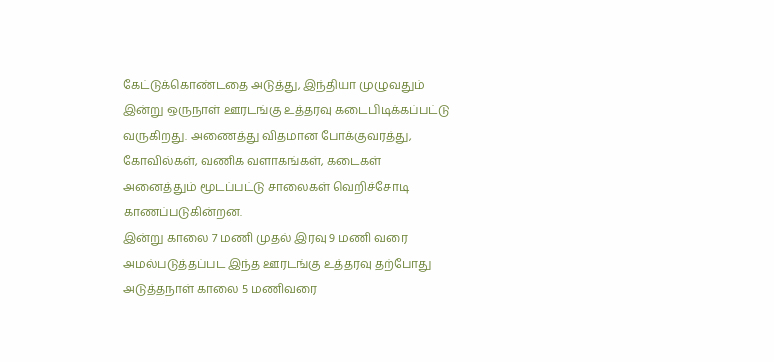கேட்டுக்கொண்டதை அடுத்து, இந்தியா முழுவதும் இன்று ஒருநாள் ஊரடங்கு உத்தரவு கடைபிடிக்கப்பட்டு வருகிறது. அணைத்து விதமான போக்குவரத்து, கோவில்கள், வணிக வளாகங்கள், கடைகள் அனைத்தும் மூடப்பட்டு சாலைகள் வெறிச்சோடி காணப்படுகின்றன.
இன்று காலை 7 மணி முதல் இரவு 9 மணி வரை அமல்படுத்தப்பட இந்த ஊரடங்கு உத்தரவு தற்போது அடுத்தநாள் காலை 5 மணிவரை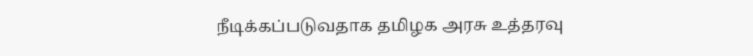நீடிக்கப்படுவதாக தமிழக அரசு உத்தரவு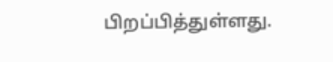பிறப்பித்துள்ளது.